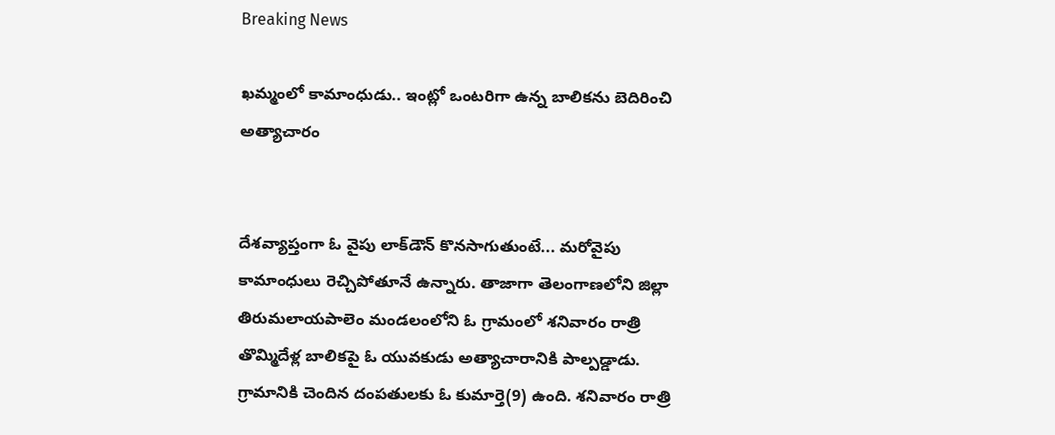Breaking News

ఖమ్మంలో కామాంధుడు.. ఇంట్లో ఒంటరిగా ఉన్న బాలికను బెదిరించి అత్యాచారం


దేశవ్యాప్తంగా ఓ వైపు లాక్‌డౌన్ కొనసాగుతుంటే... మరోవైపు కామాంధులు రెచ్చిపోతూనే ఉన్నారు. తాజాగా తెలంగాణలోని జిల్లా తిరుమలాయపాలెం మండలంలోని ఓ గ్రామంలో శనివారం రాత్రి తొమ్మిదేళ్ల బాలికపై ఓ యువకుడు అత్యాచారానికి పాల్పడ్డాడు. గ్రామానికి చెందిన దంపతులకు ఓ కుమార్తె(9) ఉంది. శనివారం రాత్రి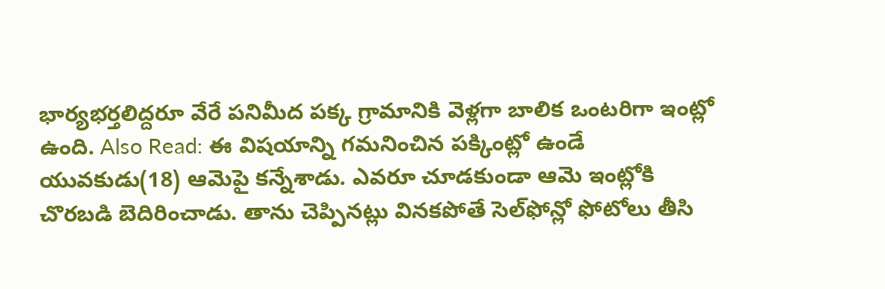భార్యభర్తలిద్దరూ వేరే పనిమీద పక్క గ్రామానికి వెళ్లగా బాలిక ఒంటరిగా ఇంట్లో ఉంది. Also Read: ఈ విషయాన్ని గమనించిన పక్కింట్లో ఉండే యువకుడు(18) ఆమెపై కన్నేశాడు. ఎవరూ చూడకుండా ఆమె ఇంట్లోకి చొరబడి బెదిరించాడు. తాను చెప్పినట్లు వినకపోతే సెల్‌ఫోన్లో ఫోటోలు తీసి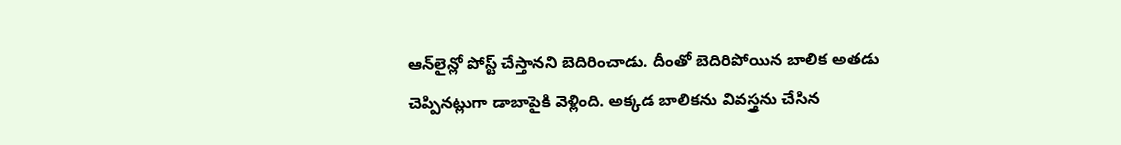ఆన్‌లైన్లో పోస్ట్ చేస్తానని బెదిరించాడు. దీంతో బెదిరిపోయిన బాలిక అతడు చెప్పినట్లుగా డాబాపైకి వెళ్లింది. అక్కడ బాలికను వివస్త్రను చేసిన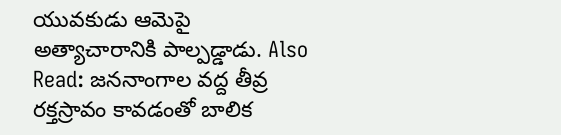యువకుడు ఆమెపై అత్యాచారానికి పాల్పడ్డాడు. Also Read: జననాంగాల వద్ద తీవ్ర రక్తస్రావం కావడంతో బాలిక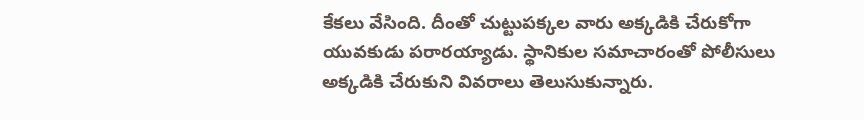కేకలు వేసింది. దీంతో చుట్టుపక్కల వారు అక్కడికి చేరుకోగా యువకుడు పరారయ్యాడు. స్థానికుల సమాచారంతో పోలీసులు అక్కడికి చేరుకుని వివరాలు తెలుసుకున్నారు.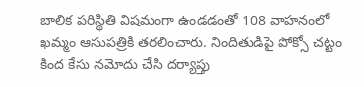బాలిక పరిస్థితి విషమంగా ఉండడంతో 108 వాహనంలో ఖమ్మం ఆసుపత్రికి తరలించారు. నిందితుడిపై పోక్సో చట్టం కింద కేసు నమోదు చేసి దర్యాప్తు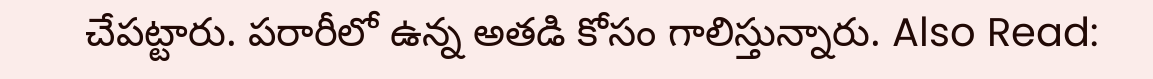చేపట్టారు. పరారీలో ఉన్న అతడి కోసం గాలిస్తున్నారు. Also Read: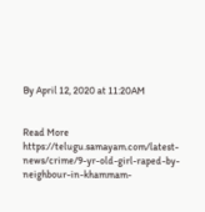By April 12, 2020 at 11:20AM


Read More https://telugu.samayam.com/latest-news/crime/9-yr-old-girl-raped-by-neighbour-in-khammam-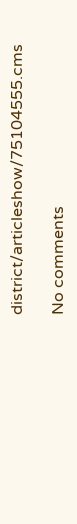district/articleshow/75104555.cms

No comments